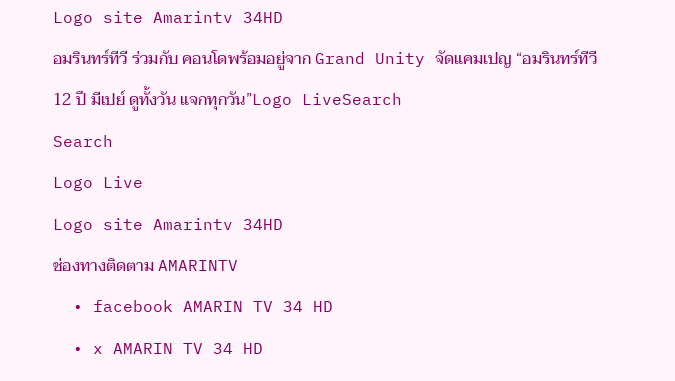Logo site Amarintv 34HD
อมรินทร์ทีวี ร่วมกับ คอนโดพร้อมอยู่จาก Grand Unity จัดแคมเปญ “อมรินทร์ทีวี 12 ปี มีเปย์ ดูทั้งวัน แจกทุกวัน”Logo LiveSearch
Search
Logo Live
Logo site Amarintv 34HD
ช่องทางติดตาม AMARINTV
  • facebook AMARIN TV 34 HD
  • x AMARIN TV 34 HD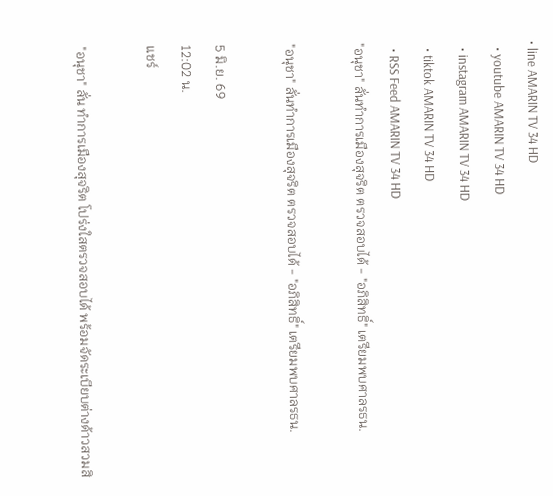• line AMARIN TV 34 HD
  • youtube AMARIN TV 34 HD
  • instagram AMARIN TV 34 HD
  • tiktok AMARIN TV 34 HD
  • RSS Feed AMARIN TV 34 HD
"อนุชา" ลั่นทำการเมืองสุจริต ตรวจสอบได้ - "อภิสิทธิ์" เตรียมพบศาลรธน.

"อนุชา" ลั่นทำการเมืองสุจริต ตรวจสอบได้ - "อภิสิทธิ์" เตรียมพบศาลรธน.

5 มิ.ย. 69
12:02 น.
แชร์

"อนุชา" ลั่น ทำการเมืองสุจริต โปร่งใสตรวจสอบได้ พร้อมจัดระเบียบต่างด้าวสวมสิ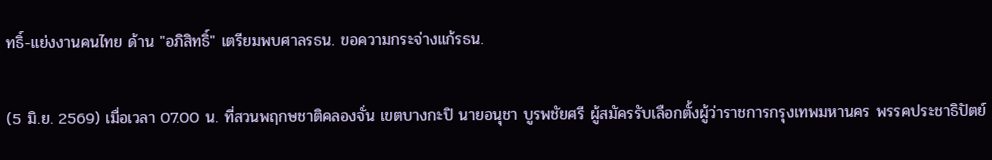ทธิ์-แย่งงานคนไทย ด้าน "อภิสิทธิ์" เตรียมพบศาลรธน. ขอความกระจ่างแก้รธน.

(5 มิ.ย. 2569) เมื่อเวลา 07.00 น. ที่สวนพฤกษชาติคลองจั่น เขตบางกะปิ นายอนุชา บูรพชัยศรี ผู้สมัครรับเลือกตั้งผู้ว่าราชการกรุงเทพมหานคร พรรคประชาธิปัตย์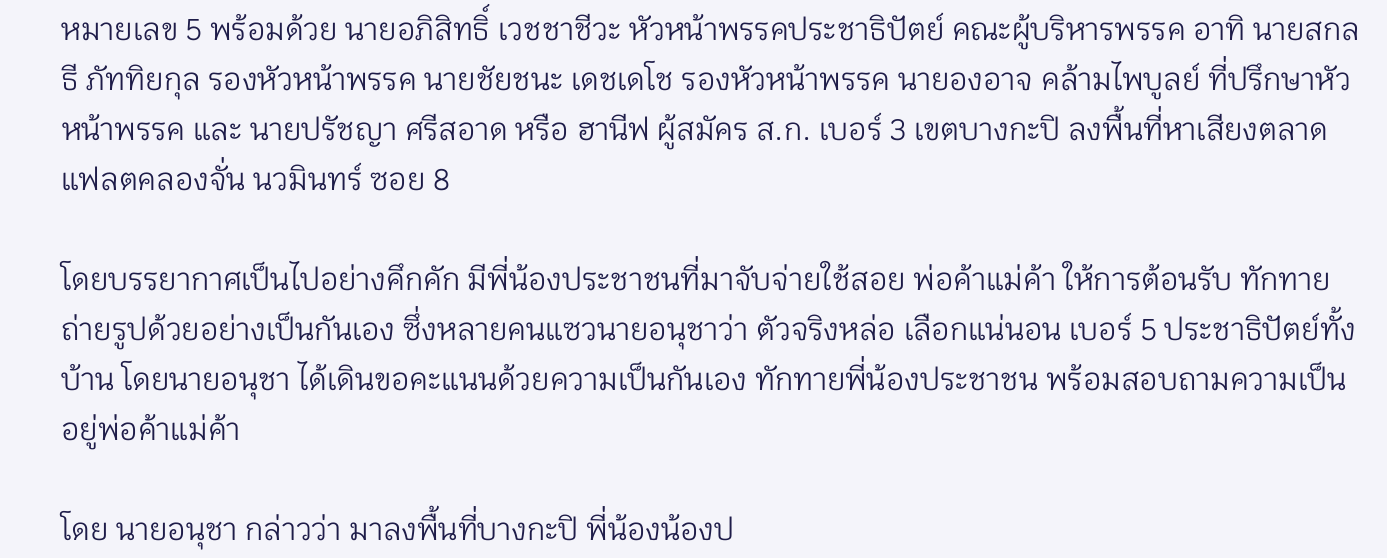หมายเลข 5 พร้อมด้วย นายอภิสิทธิ์ เวชชาชีวะ หัวหน้าพรรคประชาธิปัตย์ คณะผู้บริหารพรรค อาทิ นายสกลธี ภัททิยกุล รองหัวหน้าพรรค นายชัยชนะ เดชเดโช รองหัวหน้าพรรค นายองอาจ คล้ามไพบูลย์ ที่ปรึกษาหัวหน้าพรรค และ นายปรัชญา ศรีสอาด หรือ ฮานีฟ ผู้สมัคร ส.ก. เบอร์ 3 เขตบางกะปิ ลงพื้นที่หาเสียงตลาดแฟลตคลองจั่น นวมินทร์ ซอย 8

โดยบรรยากาศเป็นไปอย่างคึกคัก มีพี่น้องประชาชนที่มาจับจ่ายใช้สอย พ่อค้าแม่ค้า ให้การต้อนรับ ทักทาย ถ่ายรูปด้วยอย่างเป็นกันเอง ซึ่งหลายคนแซวนายอนุชาว่า ตัวจริงหล่อ เลือกแน่นอน เบอร์ 5 ประชาธิปัตย์ทั้งบ้าน โดยนายอนุชา ได้เดินขอคะแนนด้วยความเป็นกันเอง ทักทายพี่น้องประชาชน พร้อมสอบถามความเป็นอยู่พ่อค้าแม่ค้า

โดย นายอนุชา กล่าวว่า มาลงพื้นที่บางกะปิ พี่น้องน้องป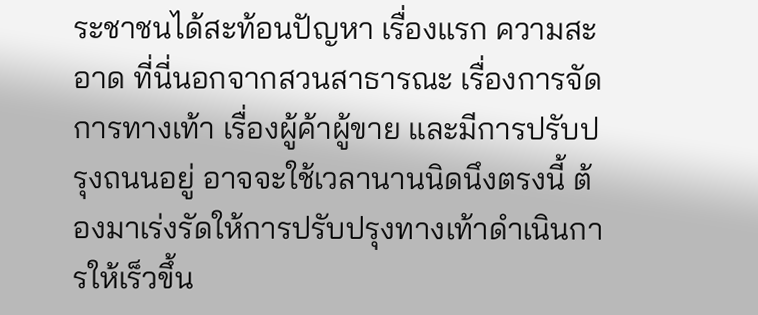ระชาชนได้สะท้อนปัญหา เรื่องแรก ความสะอาด ที่นี่นอกจากสวนสาธารณะ เรื่องการจัดการทางเท้า เรื่องผู้ค้าผู้ขาย และมีการปรับปรุงถนนอยู่ อาจจะใช้เวลานานนิดนึงตรงนี้ ต้องมาเร่งรัดให้การปรับปรุงทางเท้าดำเนินการให้เร็วขึ้น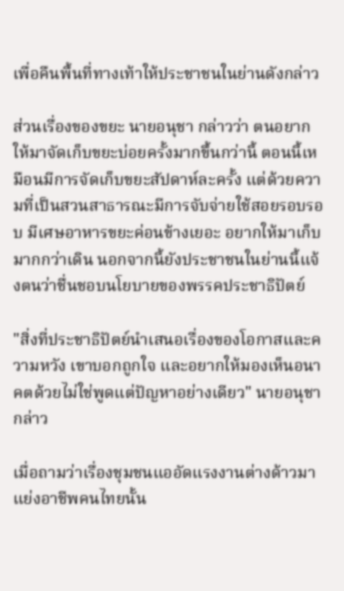เพื่อคืนพื้นที่ทางเท้าให้ประชาชนในย่านดังกล่าว

ส่วนเรื่องของขยะ นายอนุชา กล่าวว่า ตนอยากให้มาจัดเก็บขยะบ่อยครั้งมากขึ้นกว่านี้ ตอนนี้เหมือนมีการจัดเก็บขยะสัปดาห์ละครั้ง แต่ด้วยความที่เป็นสวนสาธารณะมีการจับจ่ายใช้สอยรอบรอบ มีเศษอาหารขยะค่อนข้างเยอะ อยากให้มาเก็บมากกว่าเดิน นอกจากนี้ยังประชาชนในย่านนี้แจ้งตนว่าชื่นชอบนโยบายของพรรคประชาธิปัตย์

"สิ่งที่ประชาธิปัตย์นำเสนอเรื่องของโอกาสและความหวัง เขาบอกถูกใจ และอยากให้มองเห็นอนาคตด้วยไม่ใช่พูดแต่ปัญหาอย่างเดียว" นายอนุชา กล่าว

เมื่อถามว่าเรื่องชุมชนแออัดแรงงานต่างด้าวมาแย่งอาชีพคนไทยนั้น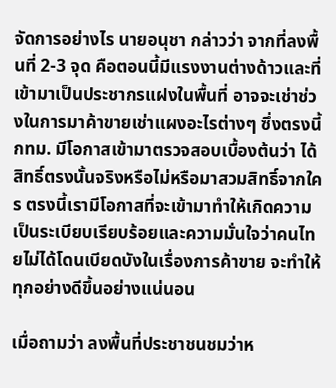จัดการอย่างไร นายอนุชา กล่าวว่า จากที่ลงพื้นที่ 2-3 จุด คือตอนนี้มีแรงงานต่างด้าวและที่เข้ามาเป็นประชากรแฝงในพื้นที่ อาจจะเช่าช่วงในการมาค้าขายเช่าแผงอะไรต่างๆ ซึ่งตรงนี้กทม. มีโอกาสเข้ามาตรวจสอบเบื้องต้นว่า ได้สิทธิ์ตรงนั้นจริงหรือไม่หรือมาสวมสิทธิ์จากใคร ตรงนี้เรามีโอกาสที่จะเข้ามาทำให้เกิดความเป็นระเบียบเรียบร้อยและความมั่นใจว่าคนไทยไม่ได้โดนเบียดบังในเรื่องการค้าขาย จะทำให้ทุกอย่างดีขึ้นอย่างแน่นอน

เมื่อถามว่า ลงพื้นที่ประชาชนชมว่าห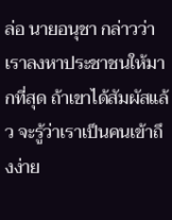ล่อ นายอนุชา กล่าวว่า เราลงหาประชาชนให้มากที่สุด ถ้าเขาได้สัมผัสแล้ว จะรู้ว่าเราเป็นคนเข้าถึงง่าย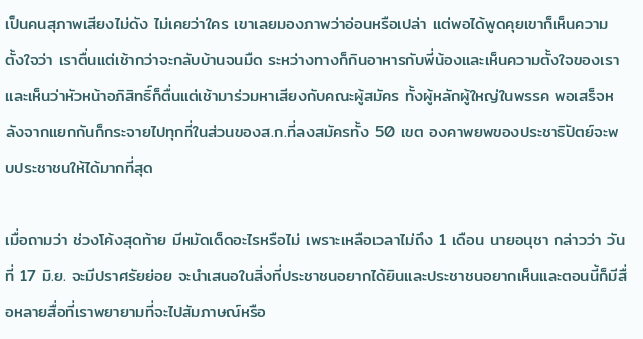เป็นคนสุภาพเสียงไม่ดัง ไม่เคยว่าใคร เขาเลยมองภาพว่าอ่อนหรือเปล่า แต่พอได้พูดคุยเขาก็เห็นความตั้งใจว่า เราตื่นแต่เช้ากว่าจะกลับบ้านจนมืด ระหว่างทางก็กินอาหารกับพี่น้องและเห็นความตั้งใจของเราและเห็นว่าหัวหน้าอภิสิทธิ์ก็ตื่นแต่เช้ามาร่วมหาเสียงกับคณะผู้สมัคร ทั้งผู้หลักผู้ใหญ่ในพรรค พอเสร็จหลังจากแยกกันก็กระจายไปทุกที่ในส่วนของส.ก.ที่ลงสมัครทั้ง 50 เขต องคาพยพของประชาธิปัตย์จะพบประชาชนให้ได้มากที่สุด

เมื่อถามว่า ช่วงโค้งสุดท้าย มีหมัดเด็ดอะไรหรือไม่ เพราะเหลือเวลาไม่ถึง 1 เดือน นายอนุชา กล่าวว่า วันที่ 17 มิ.ย. จะมีปราศรัยย่อย จะนำเสนอในสิ่งที่ประชาชนอยากได้ยินและประชาชนอยากเห็นและตอนนี้ก็มีสื่อหลายสื่อที่เราพยายามที่จะไปสัมภาษณ์หรือ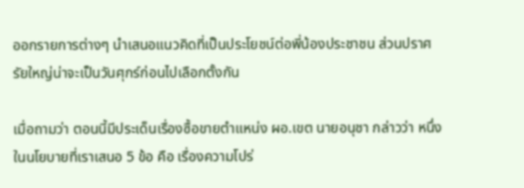ออกรายการต่างๆ นำเสนอแนวคิดที่เป็นประโยชน์ต่อพี่น้องประชาชน ส่วนปราศรัยใหญ่น่าจะเป็นวันศุกร์ก่อนไปเลือกตั้งกัน

เมื่อถามว่า ตอนนี้มีประเด็นเรื่องซื้อขายตำแหน่ง ผอ.เขต นายอนุชา กล่าวว่า หนึ่งในนโยบายที่เราเสนอ 5 ข้อ คือ เรื่องความโปร่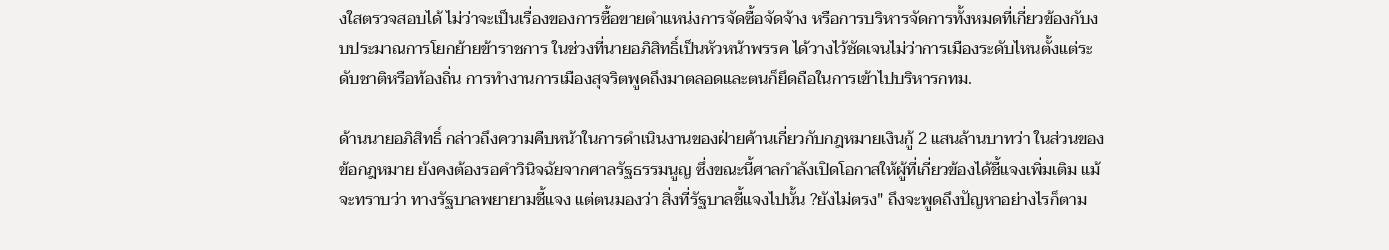งใสตรวจสอบได้ ไม่ว่าจะเป็นเรื่องของการซื้อขายตำแหน่งการจัดซื้อจัดจ้าง หรือการบริหารจัดการทั้งหมดที่เกี่ยวข้องกับงบประมาณการโยกย้ายข้าราชการ ในช่วงที่นายอภิสิทธิ์เป็นหัวหน้าพรรค ได้วางไว้ชัดเจนไม่ว่าการเมืองระดับไหนตั้งแต่ระดับชาติหรือท้องถิ่น การทำงานการเมืองสุจริตพูดถึงมาตลอดและตนก็ยึดถือในการเข้าไปบริหารกทม.

ด้านนายอภิสิทธิ์ กล่าวถึงความคืบหน้าในการดำเนินงานของฝ่ายค้านเกี่ยวกับกฎหมายเงินกู้ 2 แสนล้านบาทว่า ในส่วนของข้อกฎหมาย ยังคงต้องรอคำวินิจฉัยจากศาลรัฐธรรมนูญ ซึ่งขณะนี้ศาลกำลังเปิดโอกาสให้ผู้ที่เกี่ยวข้องได้ชี้แจงเพิ่มเติม แม้จะทราบว่า ทางรัฐบาลพยายามชี้แจง แต่ตนมองว่า สิ่งที่รัฐบาลชี้แจงไปนั้น ?ยังไม่ตรง" ถึงจะพูดถึงปัญหาอย่างไรก็ตาม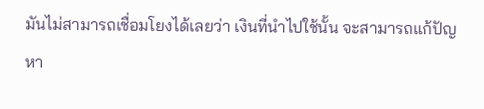มันไม่สามารถเชื่อมโยงได้เลยว่า เงินที่นำไปใช้นั้น จะสามารถแก้ปัญหา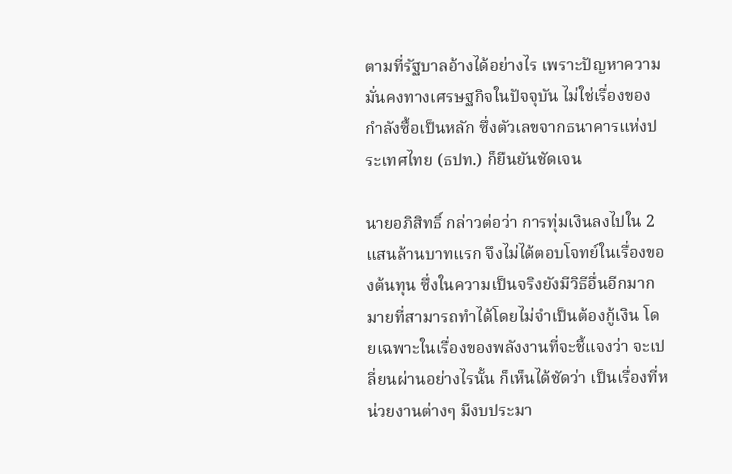ตามที่รัฐบาลอ้างได้อย่างไร เพราะปัญหาความมั่นคงทางเศรษฐกิจในปัจจุบัน ไม่ใช่เรื่องของกำลังซื้อเป็นหลัก ซึ่งตัวเลขจากธนาคารแห่งประเทศไทย (ธปท.) ก็ยืนยันชัดเจน

นายอภิสิทธิ์ กล่าวต่อว่า การทุ่มเงินลงไปใน 2 แสนล้านบาทแรก จึงไม่ได้ตอบโจทย์ในเรื่องของต้นทุน ซึ่งในความเป็นจริงยังมีวิธีอื่นอีกมากมายที่สามารถทำได้โดยไม่จำเป็นต้องกู้เงิน โดยเฉพาะในเรื่องของพลังงานที่จะชี้แจงว่า จะเปลี่ยนผ่านอย่างไรนั้น ก็เห็นได้ชัดว่า เป็นเรื่องที่หน่วยงานต่างๆ มีงบประมา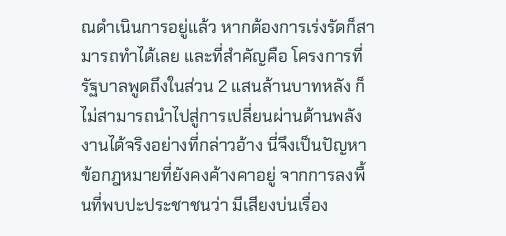ณดำเนินการอยู่แล้ว หากต้องการเร่งรัดก็สามารถทำได้เลย และที่สำคัญคือ โครงการที่รัฐบาลพูดถึงในส่วน 2 แสนล้านบาทหลัง ก็ไม่สามารถนำไปสู่การเปลี่ยนผ่านด้านพลังงานได้จริงอย่างที่กล่าวอ้าง นี่จึงเป็นปัญหาข้อกฎหมายที่ยังคงค้างคาอยู่ จากการลงพื้นที่พบปะประชาชนว่า มีเสียงบ่นเรื่อง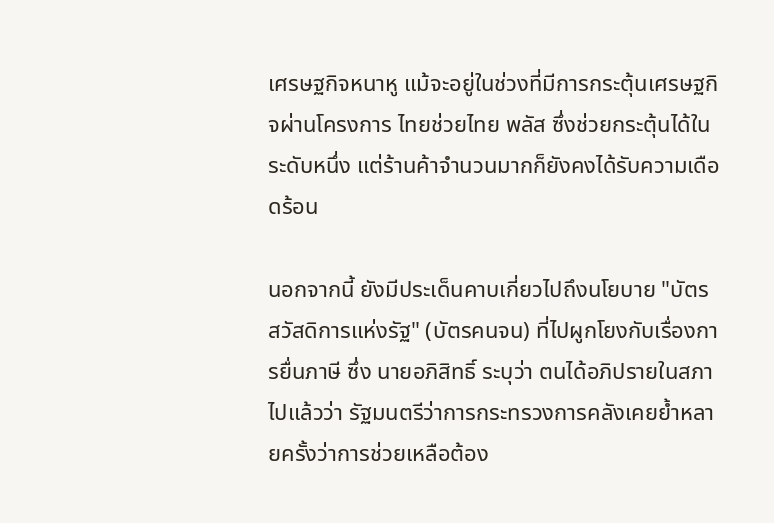เศรษฐกิจหนาหู แม้จะอยู่ในช่วงที่มีการกระตุ้นเศรษฐกิจผ่านโครงการ ไทยช่วยไทย พลัส ซึ่งช่วยกระตุ้นได้ในระดับหนึ่ง แต่ร้านค้าจำนวนมากก็ยังคงได้รับความเดือดร้อน

นอกจากนี้ ยังมีประเด็นคาบเกี่ยวไปถึงนโยบาย "บัตรสวัสดิการแห่งรัฐ" (บัตรคนจน) ที่ไปผูกโยงกับเรื่องการยื่นภาษี ซึ่ง นายอภิสิทธิ์ ระบุว่า ตนได้อภิปรายในสภาไปแล้วว่า รัฐมนตรีว่าการกระทรวงการคลังเคยย้ำหลายครั้งว่าการช่วยเหลือต้อง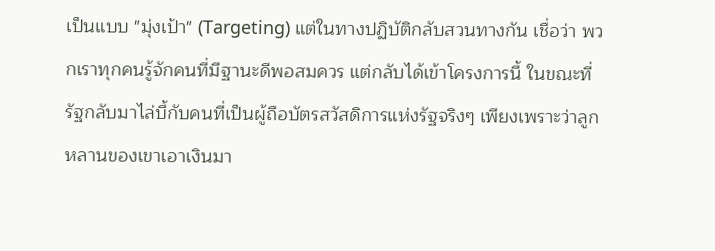เป็นแบบ "มุ่งเป้า" (Targeting) แต่ในทางปฏิบัติกลับสวนทางกัน เชื่อว่า พวกเราทุกคนรู้จักคนที่มีฐานะดีพอสมควร แต่กลับได้เข้าโครงการนี้ ในขณะที่รัฐกลับมาไล่บี้กับคนที่เป็นผู้ถือบัตรสวัสดิการแห่งรัฐจริงๆ เพียงเพราะว่าลูกหลานของเขาเอาเงินมา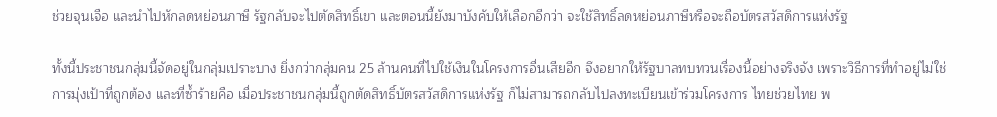ช่วยจุนเจือ และนำไปหักลดหย่อนภาษี รัฐกลับจะไปตัดสิทธิ์เขา และตอนนี้ยังมาบังคับให้เลือกอีกว่า จะใช้สิทธิ์ลดหย่อนภาษีหรือจะถือบัตรสวัสดิการแห่งรัฐ

ทั้งนี้ประชาชนกลุ่มนี้จัดอยู่ในกลุ่มเปราะบาง ยิ่งกว่ากลุ่มคน 25 ล้านคนที่ไปใช้เงินในโครงการอื่นเสียอีก จึงอยากให้รัฐบาลทบทวนเรื่องนี้อย่างจริงจัง เพราะวิธีการที่ทำอยู่ไม่ใช่การมุ่งเป้าที่ถูกต้อง และที่ซ้ำร้ายคือ เมื่อประชาชนกลุ่มนี้ถูกตัดสิทธิ์บัตรสวัสดิการแห่งรัฐ ก็ไม่สามารถกลับไปลงทะเบียนเข้าร่วมโครงการ ไทยช่วยไทย พ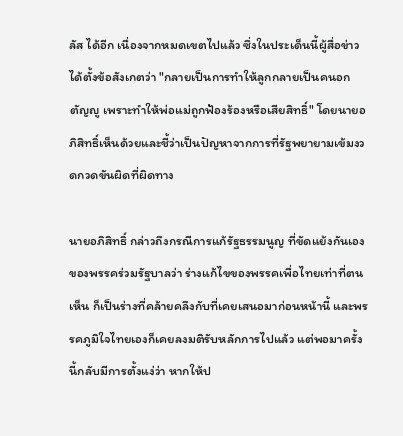ลัส ได้อีก เนื่องจากหมดเขตไปแล้ว ซึ่งในประเด็นนี้ผู้สื่อข่าวได้ตั้งข้อสังเกตว่า "กลายเป็นการทำให้ลูกกลายเป็นคนอกตัญญู เพราะทำให้พ่อแม่ถูกฟ้องร้องหรือเสียสิทธิ์" โดยนายอภิสิทธิ์เห็นด้วยและชี้ว่าเป็นปัญหาจากการที่รัฐพยายามเข้มงวดกวดขันผิดที่ผิดทาง

นายอภิสิทธิ์ กล่าวถึงกรณีการแก้รัฐธรรมนูญ ที่ขัดแย้งกันเองของพรรคร่วมรัฐบาลว่า ร่างแก้ไขของพรรคเพื่อไทยเท่าที่ตนเห็น ก็เป็นร่างที่คล้ายคลึงกับที่เคยเสนอมาก่อนหน้านี้ และพรรคภูมิใจไทยเองก็เคยลงมติรับหลักการไปแล้ว แต่พอมาครั้งนี้กลับมีการตั้งแง่ว่า หากให้ป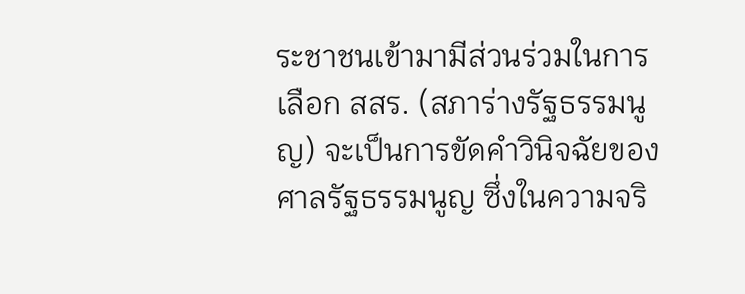ระชาชนเข้ามามีส่วนร่วมในการเลือก สสร. (สภาร่างรัฐธรรมนูญ) จะเป็นการขัดคำวินิจฉัยของศาลรัฐธรรมนูญ ซึ่งในความจริ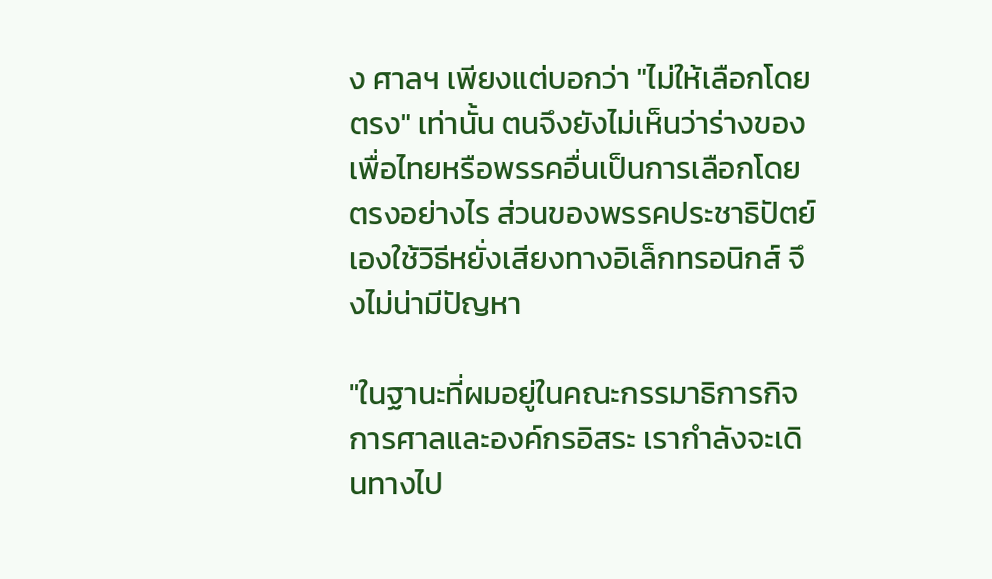ง ศาลฯ เพียงแต่บอกว่า "ไม่ให้เลือกโดยตรง" เท่านั้น ตนจึงยังไม่เห็นว่าร่างของเพื่อไทยหรือพรรคอื่นเป็นการเลือกโดยตรงอย่างไร ส่วนของพรรคประชาธิปัตย์เองใช้วิธีหยั่งเสียงทางอิเล็กทรอนิกส์ จึงไม่น่ามีปัญหา

"ในฐานะที่ผมอยู่ในคณะกรรมาธิการกิจการศาลและองค์กรอิสระ เรากำลังจะเดินทางไป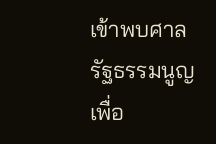เข้าพบศาลรัฐธรรมนูญ เพื่อ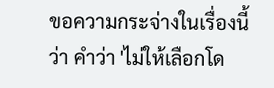ขอความกระจ่างในเรื่องนี้ว่า คำว่า 'ไม่ให้เลือกโด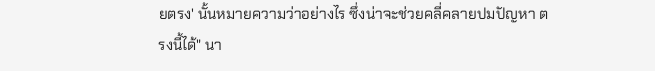ยตรง' นั้นหมายความว่าอย่างไร ซึ่งน่าจะช่วยคลี่คลายปมปัญหา ตรงนี้ได้" นา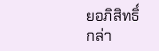ยอภิสิทธิ์ กล่า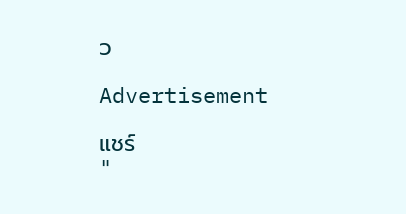ว

Advertisement

แชร์
"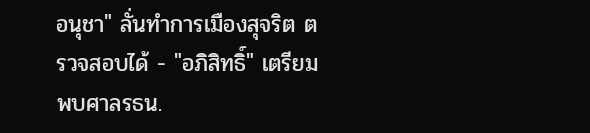อนุชา" ลั่นทำการเมืองสุจริต ตรวจสอบได้ - "อภิสิทธิ์" เตรียมพบศาลรธน.